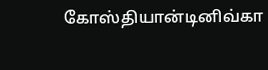கோஸ்தியான்டினிவ்கா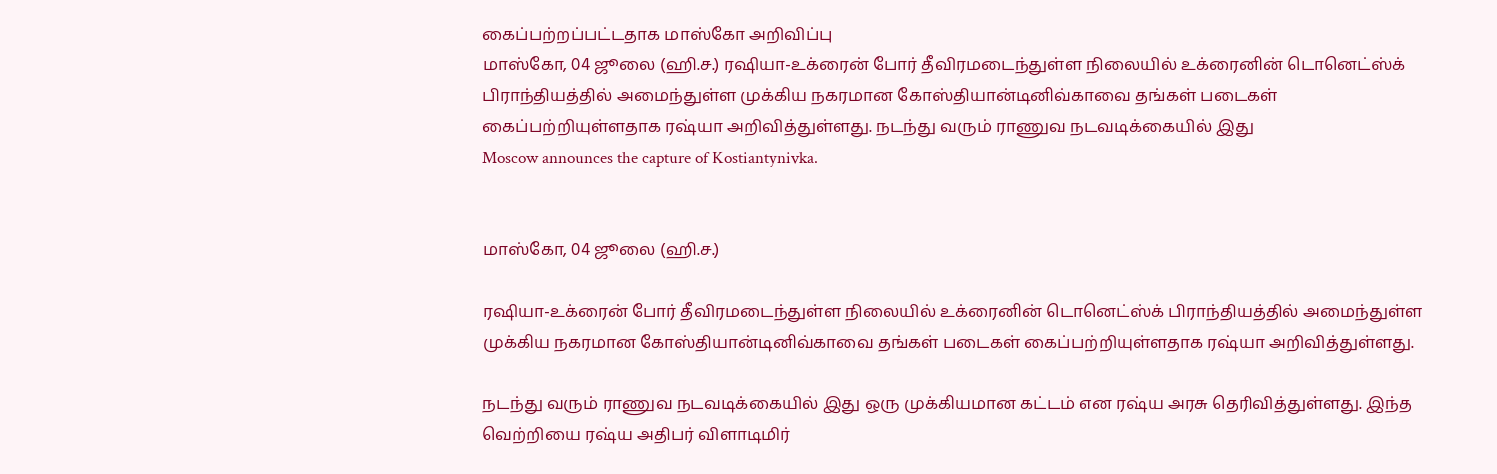கைப்பற்றப்பட்டதாக மாஸ்கோ அறிவிப்பு
மாஸ்கோ, 04 ஜூலை (ஹி.ச.) ரஷியா-உக்ரைன் போர் தீவிரமடைந்துள்ள நிலையில் உக்ரைனின் டொனெட்ஸ்க் பிராந்தியத்தில் அமைந்துள்ள முக்கிய நகரமான கோஸ்தியான்டினிவ்காவை தங்கள் படைகள் கைப்பற்றியுள்ளதாக ரஷ்யா அறிவித்துள்ளது. நடந்து வரும் ராணுவ நடவடிக்கையில் இது
Moscow announces the capture of Kostiantynivka.


மாஸ்கோ, 04 ஜூலை (ஹி.ச.)

ரஷியா-உக்ரைன் போர் தீவிரமடைந்துள்ள நிலையில் உக்ரைனின் டொனெட்ஸ்க் பிராந்தியத்தில் அமைந்துள்ள முக்கிய நகரமான கோஸ்தியான்டினிவ்காவை தங்கள் படைகள் கைப்பற்றியுள்ளதாக ரஷ்யா அறிவித்துள்ளது.

நடந்து வரும் ராணுவ நடவடிக்கையில் இது ஒரு முக்கியமான கட்டம் என ரஷ்ய அரசு தெரிவித்துள்ளது. இந்த வெற்றியை ரஷ்ய அதிபர் விளாடிமிர்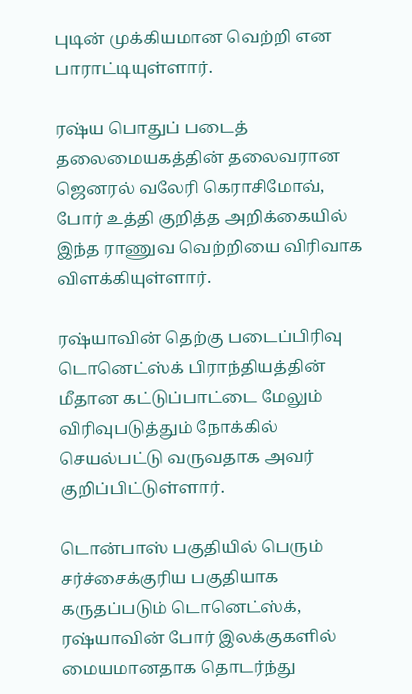புடின் முக்கியமான வெற்றி என பாராட்டியுள்ளார்.

ரஷ்ய பொதுப் படைத் தலைமையகத்தின் தலைவரான ஜெனரல் வலேரி கெராசிமோவ், போர் உத்தி குறித்த அறிக்கையில் இந்த ராணுவ வெற்றியை விரிவாக விளக்கியுள்ளார்.

ரஷ்யாவின் தெற்கு படைப்பிரிவு டொனெட்ஸ்க் பிராந்தியத்தின் மீதான கட்டுப்பாட்டை மேலும் விரிவுபடுத்தும் நோக்கில் செயல்பட்டு வருவதாக அவர் குறிப்பிட்டுள்ளார்.

டொன்பாஸ் பகுதியில் பெரும் சர்ச்சைக்குரிய பகுதியாக கருதப்படும் டொனெட்ஸ்க், ரஷ்யாவின் போர் இலக்குகளில் மையமானதாக தொடர்ந்து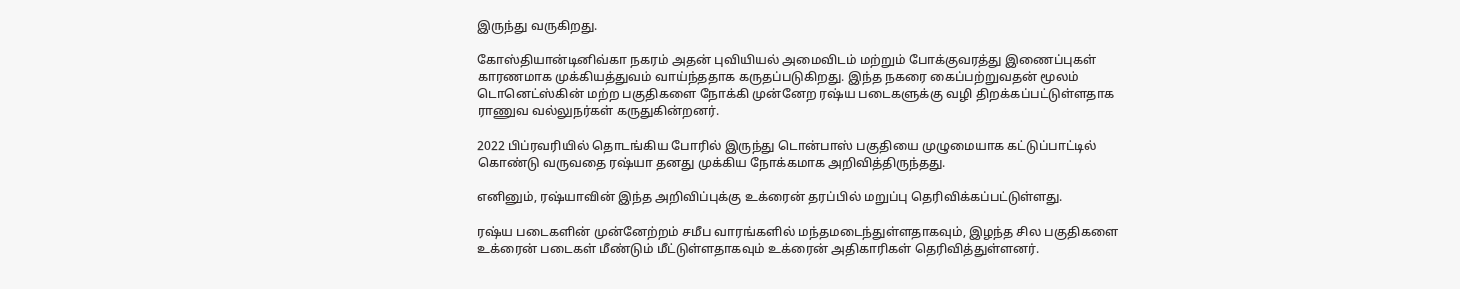இருந்து வருகிறது.

கோஸ்தியான்டினிவ்கா நகரம் அதன் புவியியல் அமைவிடம் மற்றும் போக்குவரத்து இணைப்புகள் காரணமாக முக்கியத்துவம் வாய்ந்ததாக கருதப்படுகிறது. இந்த நகரை கைப்பற்றுவதன் மூலம் டொனெட்ஸ்கின் மற்ற பகுதிகளை நோக்கி முன்னேற ரஷ்ய படைகளுக்கு வழி திறக்கப்பட்டுள்ளதாக ராணுவ வல்லுநர்கள் கருதுகின்றனர்.

2022 பிப்ரவரியில் தொடங்கிய போரில் இருந்து டொன்பாஸ் பகுதியை முழுமையாக கட்டுப்பாட்டில் கொண்டு வருவதை ரஷ்யா தனது முக்கிய நோக்கமாக அறிவித்திருந்தது.

எனினும், ரஷ்யாவின் இந்த அறிவிப்புக்கு உக்ரைன் தரப்பில் மறுப்பு தெரிவிக்கப்பட்டுள்ளது.

ரஷ்ய படைகளின் முன்னேற்றம் சமீப வாரங்களில் மந்தமடைந்துள்ளதாகவும், இழந்த சில பகுதிகளை உக்ரைன் படைகள் மீண்டும் மீட்டுள்ளதாகவும் உக்ரைன் அதிகாரிகள் தெரிவித்துள்ளனர்.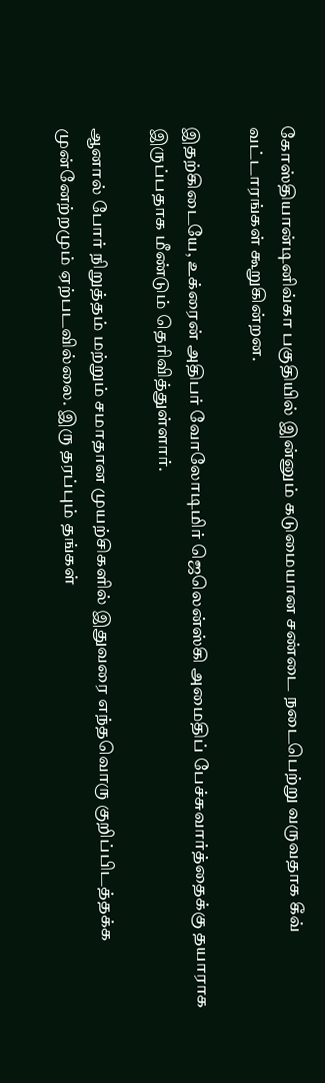கோஸ்தியான்டினிவ்கா பகுதியில் இன்னும் கடுமையான சண்டை நடைபெற்று வருவதாக கீவ் வட்டாரங்கள் கூறுகின்றன.

இதற்கிடையே, உக்ரைன் அதிபர் வோலோடிமிர் ஜெலென்ஸ்கி அமைதிப் பேச்சுவார்த்தைக்கு தயாராக இருப்பதாக மீண்டும் தெரிவித்துள்ளார்.

ஆனால் போர் நிறுத்தம் மற்றும் சமாதான முயற்சிகளில் இதுவரை எந்தவொரு குறிப்பிடத்தக்க முன்னேற்றமும் ஏற்படவில்லை. இரு தரப்பும் தங்கள்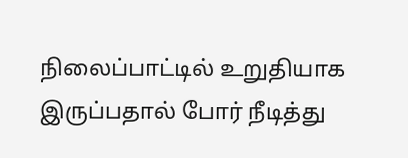நிலைப்பாட்டில் உறுதியாக இருப்பதால் போர் நீடித்து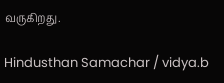வருகிறது.

Hindusthan Samachar / vidya.b